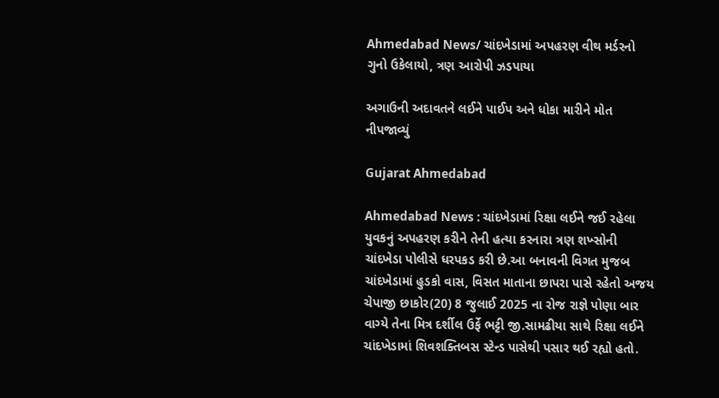Ahmedabad News/ ચાંદખેડામાં અપહરણ વીથ મર્ડરનો ગુનો ઉકેલાયો, ત્રણ આરોપી ઝડપાયા

અગાઉની અદાવતને લઈને પાઈપ અને ધોકા મારીને મોત નીપજાવ્યું

Gujarat Ahmedabad

Ahmedabad News : ચાંદખેડામાં રિક્ષા લઈને જઈ રહેલા યુવકનું અપહરણ કરીને તેની હત્યા કરનારા ત્રણ શખ્સોની ચાંદખેડા પોલીસે ધરપકડ કરી છે.આ બનાવની વિગત મુજબ ચાંદખેડામાં હુડકો વાસ, વિસત માતાના છાપરા પાસે રહેતો અજય ચેપાજી છાકોર(20) 8 જુલાઈ 2025 ના રોજ રાજ્ઞે પોણા બાર વાગ્યે તેના મિત્ર દર્શીલ ઉર્ફે ભટ્ટી જી.સામઢીયા સાથે રિક્ષા લઈને ચાંદખેડામાં શિવશક્તિબસ સ્ટેન્ડ પાસેથી પસાર થઈ રહ્યો હતો.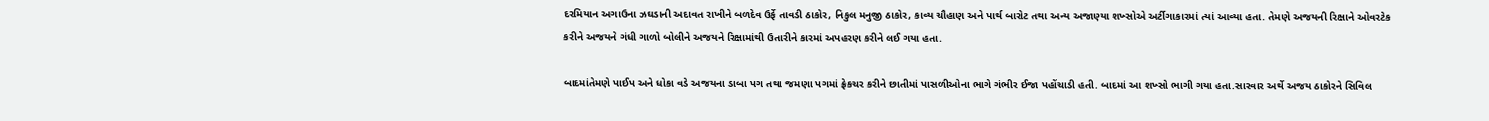દરમિયાન અગાઉના ઝઘડાની અદાવત રાખીને બળદેવ ઉર્ફે તાવડી ઠાકોર, નિકુલ મનુજી ઠાકોર, કાવ્ય ચૌહાણ અને પાર્થ બારોટ તથા અન્ય અજાણ્યા શખ્સોએ અર્ટીગાકારમાં ત્યાં આવ્યા હતા. તેમણે અજયની રિક્ષાને ઓવરટેક કરીને અજયને ગંધી ગાળો બોલીને અજયને રિક્ષામાંથી ઉતારીને કારમાં અપહરણ કરીને લઈ ગયા હતા.

બાદમાંતેમણે પાઈપ અને ધોકા વડે અજયના ડાબા પગ તથા જમણા પગમાં ફ્રેકચર કરીને છાતીમાં પાસળીઓના ભાગે ગંભીર ઈજા પહોંચાડી હતી. બાદમાં આ શખ્સો ભાગી ગયા હતા.સારવાર અર્થે અજય ઠાકોરને સિવિલ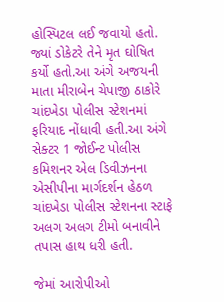હોસ્પિટલ લઈ જવાયો હતો. જ્યાં ડોકેટરે તેને મૃત ઘોષિત કર્યો હતો.આ અંગે અજયની માતા મીરાબેન ચેપાજી ઠાકોરે ચાંદખેડા પોલીસ સ્ટેશનમાં ફરિયાદ નોંધાવી હતી.આ અંગે સેક્ટર 1 જોઈન્ટ પોલીસ કમિશનર એલ ડિવીઝનના એસીપીના માર્ગદર્શન હેઠળ ચાંદખેડા પોલીસ સ્ટેશનના સ્ટાફે અલગ અલગ ટીમો બનાવીને તપાસ હાથ ધરી હતી.

જેમાં આરોપીઓ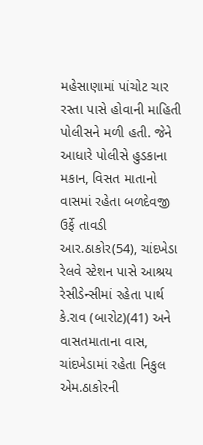મહેસાણામાં પાંચોટ ચાર રસ્તા પાસે હોવાની માહિતી પોલીસને મળી હતી. જેને આધારે પોલીસે હુડકાના મકાન, વિસત માતાનો વાસમાં રહેતા બળદેવજી ઉર્ફે તાવડી આર.ઠાકોર(54), ચાંદખેડા રેલવે સ્ટેશન પાસે આશ્રય રેસીડેન્સીમાં રહેતા પાર્થ કે.રાવ (બારોટ)(41) અને વાસતમાતાના વાસ, ચાંદખેડામાં રહેતા નિકુલ એમ.ઠાકોરની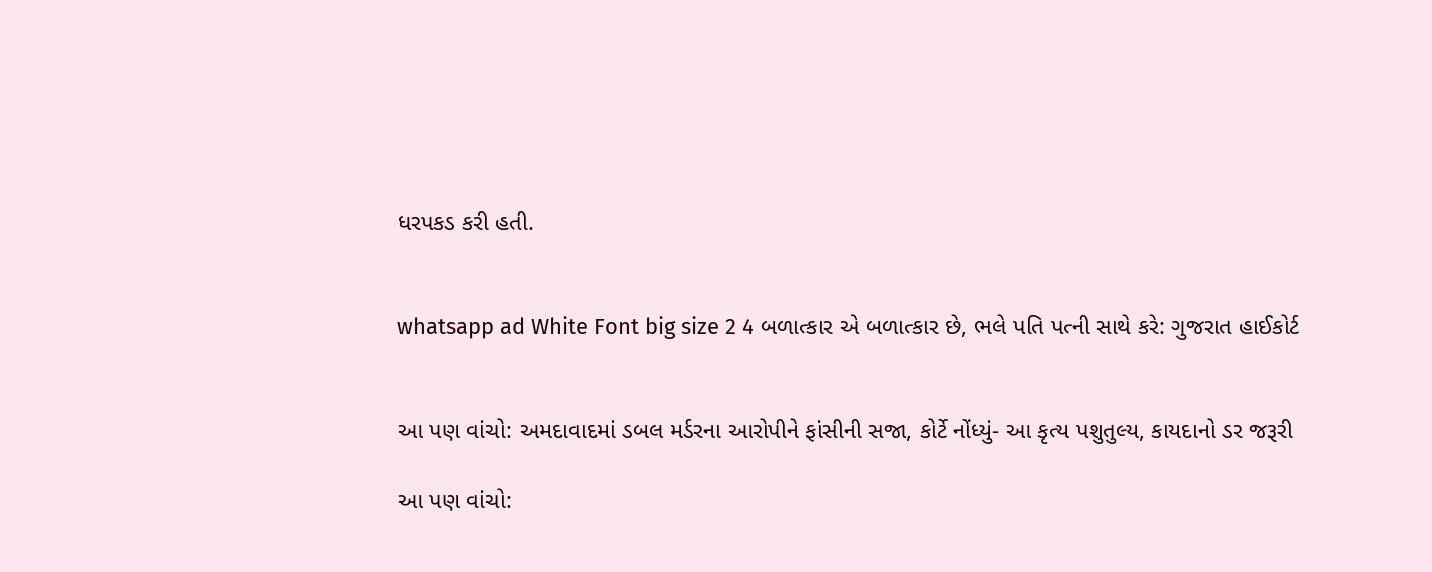ધરપકડ કરી હતી.


whatsapp ad White Font big size 2 4 બળાત્કાર એ બળાત્કાર છે, ભલે પતિ પત્ની સાથે કરે: ગુજરાત હાઈકોર્ટ


આ પણ વાંચો: અમદાવાદમાં ડબલ મર્ડરના આરોપીને ફાંસીની સજા, કોર્ટે નોંધ્યું- આ કૃત્ય પશુતુલ્ય, કાયદાનો ડર જરૂરી

આ પણ વાંચો: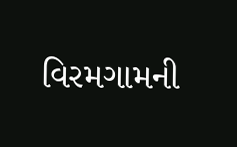વિરમગામની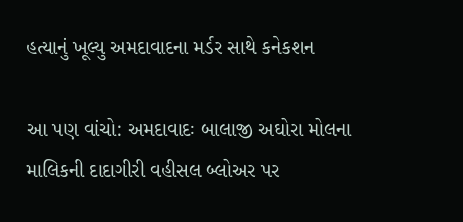હત્યાનું ખૂલ્યુ અમદાવાદના મર્ડર સાથે કનેકશન

આ પણ વાંચો: અમદાવાદઃ બાલાજી અઘોરા મોલના માલિકની દાદાગીરી વહીસલ બ્લોઅર પર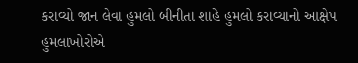કરાવ્યો જાન લેવા હુમલો બીનીતા શાહે હુમલો કરાવ્યાનો આક્ષેપ હુમલાખોરોએ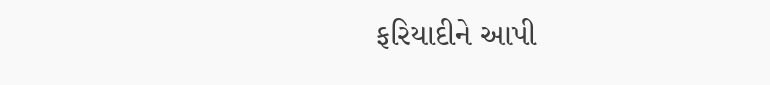ફરિયાદીને આપી